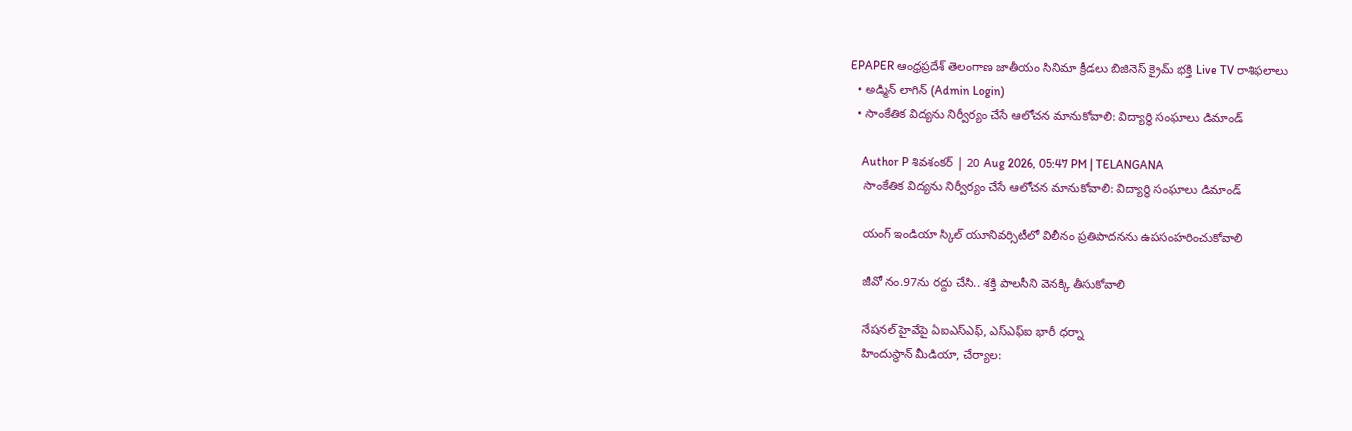EPAPER ఆంధ్రప్రదేశ్ తెలంగాణ జాతీయం సినిమా క్రీడలు బిజినెస్ క్రైమ్ భక్తి Live TV రాశిఫలాలు
  • అడ్మిన్ లాగిన్ (Admin Login)
  • సాంకేతిక విద్యను నిర్వీర్యం చేసే ఆలోచన మానుకోవాలి: విద్యార్థి సంఘాలు డిమాండ్

    Author P శివశంకర్ | 20 Aug 2026, 05:47 PM | TELANGANA
    సాంకేతిక విద్యను నిర్వీర్యం చేసే ఆలోచన మానుకోవాలి: విద్యార్థి సంఘాలు డిమాండ్

    యంగ్ ఇండియా స్కిల్ యూనివర్సిటీలో విలీనం ప్రతిపాదనను ఉపసంహరించుకోవాలి

    జీవో నం.97ను రద్దు చేసి.. శక్తి పాలసీని వెనక్కి తీసుకోవాలి

    నేషనల్ హైవేపై ఏఐఎస్ఎఫ్, ఎస్ఎఫ్ఐ భారీ ధర్నా
    హిందుస్థాన్ మీడియా, చేర్యాల: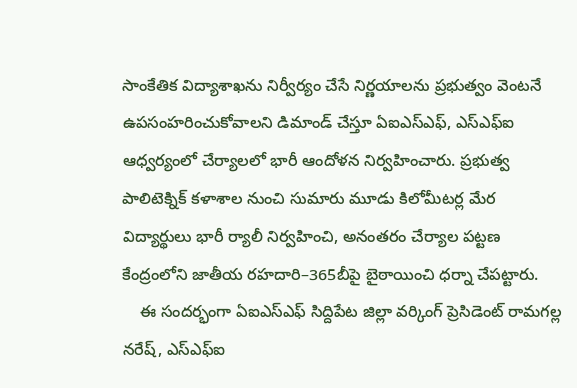సాంకేతిక విద్యాశాఖను నిర్వీర్యం చేసే నిర్ణయాలను ప్రభుత్వం వెంటనే ఉపసంహరించుకోవాలని డిమాండ్ చేస్తూ ఏఐఎస్ఎఫ్, ఎస్ఎఫ్ఐ ఆధ్వర్యంలో చేర్యాలలో భారీ ఆందోళన నిర్వహించారు. ప్రభుత్వ పాలిటెక్నిక్ కళాశాల నుంచి సుమారు మూడు కిలోమీటర్ల మేర విద్యార్థులు భారీ ర్యాలీ నిర్వహించి, అనంతరం చేర్యాల పట్టణ కేంద్రంలోని జాతీయ రహదారి–365బీపై బైఠాయించి ధర్నా చేపట్టారు.
    ఈ సందర్భంగా ఏఐఎస్ఎఫ్ సిద్దిపేట జిల్లా వర్కింగ్ ప్రెసిడెంట్ రామగల్ల నరేష్, ఎస్ఎఫ్ఐ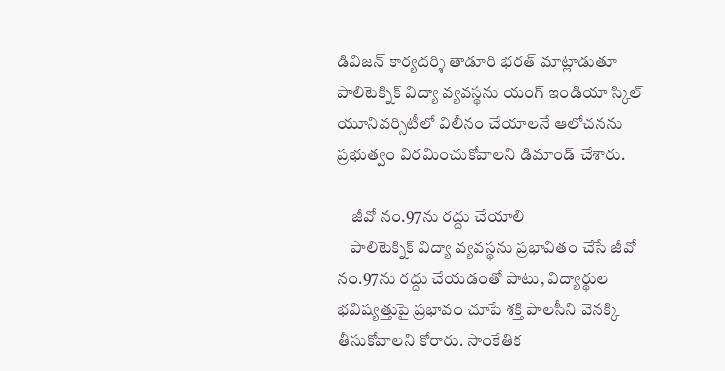డివిజన్ కార్యదర్శి తాడూరి భరత్ మాట్లాడుతూ పాలిటెక్నిక్ విద్యా వ్యవస్థను యంగ్ ఇండియా స్కిల్ యూనివర్సిటీలో విలీనం చేయాలనే ఆలోచనను ప్రభుత్వం విరమించుకోవాలని డిమాండ్ చేశారు.

    జీవో నం.97ను రద్దు చేయాలి
    పాలిటెక్నిక్ విద్యా వ్యవస్థను ప్రభావితం చేసే జీవో నం.97ను రద్దు చేయడంతో పాటు, విద్యార్థుల భవిష్యత్తుపై ప్రభావం చూపే శక్తి పాలసీని వెనక్కి తీసుకోవాలని కోరారు. సాంకేతిక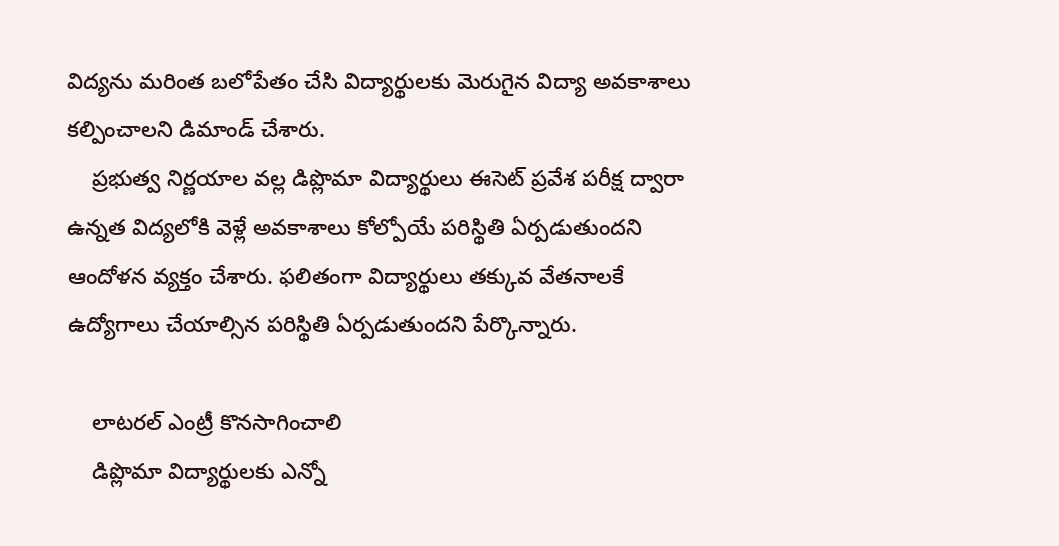విద్యను మరింత బలోపేతం చేసి విద్యార్థులకు మెరుగైన విద్యా అవకాశాలు కల్పించాలని డిమాండ్ చేశారు.
    ప్రభుత్వ నిర్ణయాల వల్ల డిప్లొమా విద్యార్థులు ఈసెట్ ప్రవేశ పరీక్ష ద్వారా ఉన్నత విద్యలోకి వెళ్లే అవకాశాలు కోల్పోయే పరిస్థితి ఏర్పడుతుందని ఆందోళన వ్యక్తం చేశారు. ఫలితంగా విద్యార్థులు తక్కువ వేతనాలకే ఉద్యోగాలు చేయాల్సిన పరిస్థితి ఏర్పడుతుందని పేర్కొన్నారు.

    లాటరల్ ఎంట్రీ కొనసాగించాలి
    డిప్లొమా విద్యార్థులకు ఎన్నో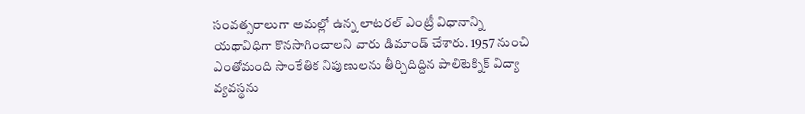సంవత్సరాలుగా అమల్లో ఉన్న లాటరల్ ఎంట్రీ విధానాన్ని యథావిధిగా కొనసాగించాలని వారు డిమాండ్ చేశారు. 1957 నుంచి ఎంతోమంది సాంకేతిక నిపుణులను తీర్చిదిద్దిన పాలిటెక్నిక్ విద్యా వ్యవస్థను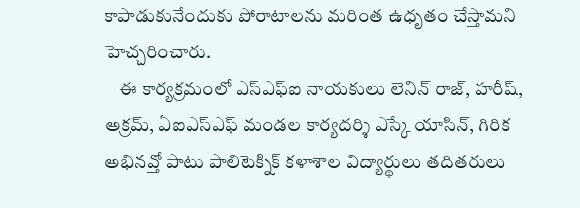కాపాడుకునేందుకు పోరాటాలను మరింత ఉధృతం చేస్తామని హెచ్చరించారు.
    ఈ కార్యక్రమంలో ఎస్ఎఫ్ఐ నాయకులు లెనిన్ రాజ్, హరీష్, అక్రమ్, ఏఐఎస్ఎఫ్ మండల కార్యదర్శి ఎస్కే యాసిన్, గిరిక అభినవ్తో పాటు పాలిటెక్నిక్ కళాశాల విద్యార్థులు తదితరులు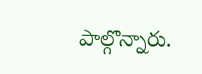పాల్గొన్నారు.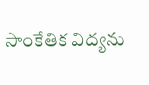సాంకేతిక విద్యను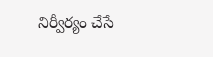నిర్వీర్యం చేసే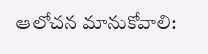ఆలోచన మానుకోవాలి: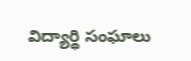విద్యార్థి సంఘాలు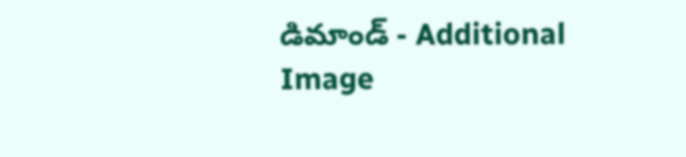డిమాండ్ - Additional Image